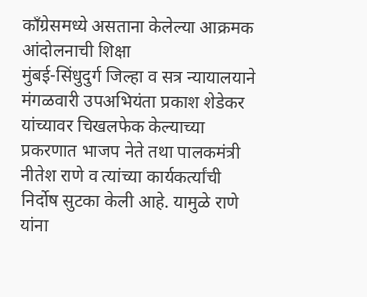कॉंग्रेसमध्ये असताना केलेल्या आक्रमक आंदोलनाची शिक्षा
मुंबई-सिंधुदुर्ग जिल्हा व सत्र न्यायालयाने मंगळवारी उपअभियंता प्रकाश शेडेकर यांच्यावर चिखलफेक केल्याच्या प्रकरणात भाजप नेते तथा पालकमंत्री नीतेश राणे व त्यांच्या कार्यकर्त्यांची निर्दोष सुटका केली आहे. यामुळे राणे यांना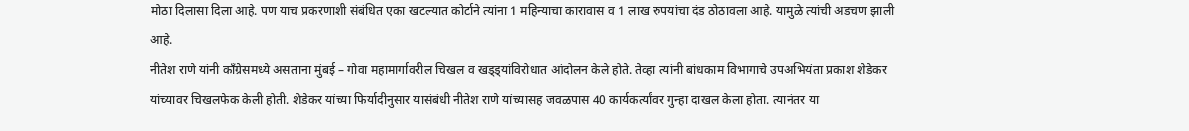मोठा दिलासा दिला आहे. पण याच प्रकरणाशी संबंधित एका खटल्यात कोर्टाने त्यांना 1 महिन्याचा कारावास व 1 लाख रुपयांचा दंड ठोठावला आहे. यामुळे त्यांची अडचण झाली आहे.
नीतेश राणे यांनी काँग्रेसमध्ये असताना मुंबई – गोवा महामार्गावरील चिखल व खड्ड्यांविरोधात आंदोलन केले होते. तेव्हा त्यांनी बांधकाम विभागाचे उपअभियंता प्रकाश शेडेकर यांच्यावर चिखलफेक केली होती. शेडेकर यांच्या फिर्यादीनुसार यासंबंधी नीतेश राणे यांच्यासह जवळपास 40 कार्यकर्त्यांवर गुन्हा दाखल केला होता. त्यानंतर या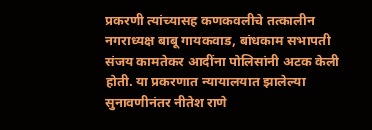प्रकरणी त्यांच्यासह कणकवलीचे तत्कालीन नगराध्यक्ष बाबू गायकवाड, बांधकाम सभापती संजय कामतेकर आदींना पोलिसांनी अटक केली होती. या प्रकरणात न्यायालयात झालेल्या सुनावणीनंतर नीतेश राणे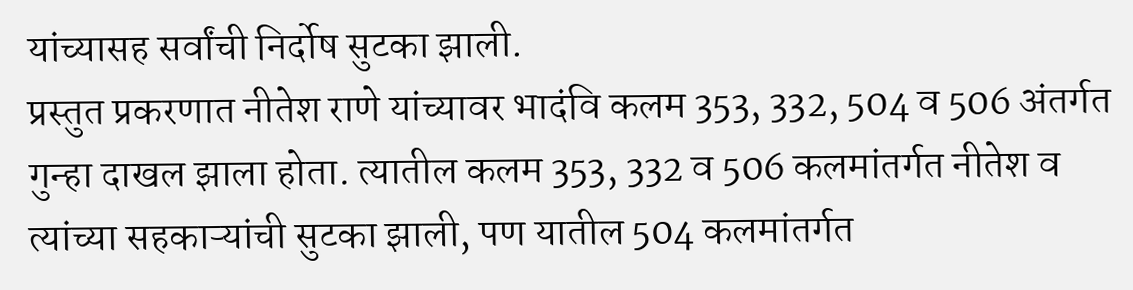यांच्यासह सर्वांची निर्दोष सुटका झाली.
प्रस्तुत प्रकरणात नीतेश राणे यांच्यावर भादंवि कलम 353, 332, 504 व 506 अंतर्गत गुन्हा दाखल झाला होता. त्यातील कलम 353, 332 व 506 कलमांतर्गत नीतेश व त्यांच्या सहकाऱ्यांची सुटका झाली, पण यातील 504 कलमांतर्गत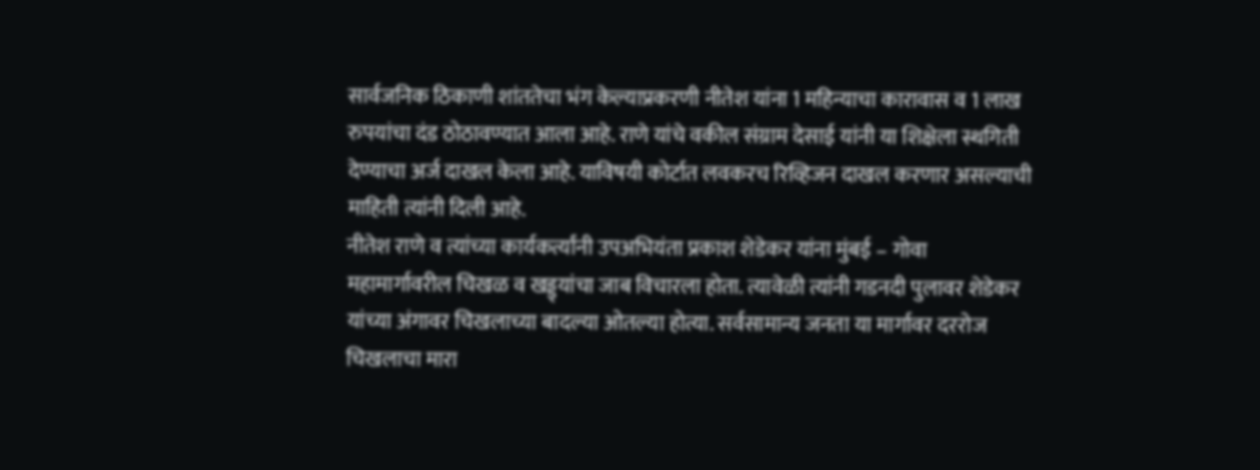सार्वजनिक ठिकाणी शांततेचा भंग केल्याप्रकरणी नीतेश यांना 1 महिन्याचा कारावास व 1 लाख रुपयांचा दंड ठोठावण्यात आला आहे. राणे यांचे वकील संग्राम देसाई यांनी या शिक्षेला स्थगिती देण्याचा अर्ज दाखल केला आहे. याविषयी कोर्टात लवकरच रिव्हिजन दाखल करणार असल्याची माहिती त्यांनी दिली आहे.
नीतेश राणे व त्यांच्या कार्यकर्त्यांनी उपअभियंता प्रकाश शेडेकर यांना मुंबई – गोवा महामार्गावरील चिखळ व खड्ड्यांचा जाब विचारला होता. त्यावेळी त्यांनी गडनदी पुलावर शेडेकर यांच्या अंगावर चिखलाच्या बादल्या ओतल्या होत्या. सर्वसामान्य जनता या मार्गावर दररोज चिखलाचा मारा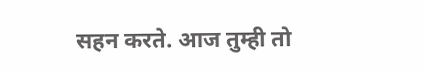सहन करते. आज तुम्ही तो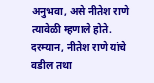अनुभवा, असे नीतेश राणे त्यावेळी म्हणाले होते.
दरम्यान, नीतेश राणे यांचे वडील तथा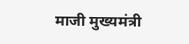माजी मुख्यमंत्री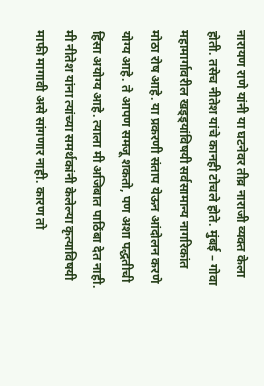नारायण राणे यांनी या घटनेवर तीव्र नाराजी व्यक्त केला होती. तसेच नीतेश यांचे कानही टोचले होते. मुंबई – गोवा महामार्गावरील खड्ड्यांविषयी सर्वसामान्य नागरिकांत मोठा रोष आहे. या प्रकरणी संताप येऊन आंदोलन करणे योग्य आहे. ते आपण समजू शकतो, पण अशा पद्धतीची हिंसा अयोग्य आहे. त्याला मी अजिबात पाठिंबा देत नाही. मी नीतेश यांना त्यांच्या समर्थकांनी केलेल्या कृत्याविषयी माफी मागावी असे सांगणार नाही. कारण तो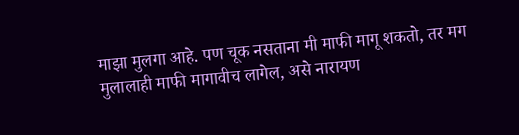माझा मुलगा आहे. पण चूक नसताना मी माफी मागू शकतो, तर मग मुलालाही माफी मागावीच लागेल, असे नारायण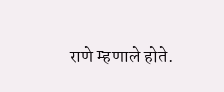राणे म्हणाले होते.